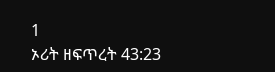1
ኦሪት ዘፍጥረት 43:23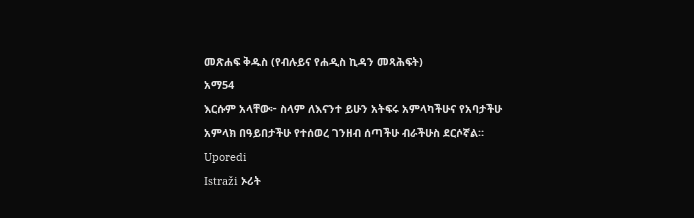መጽሐፍ ቅዱስ (የብሉይና የሐዲስ ኪዳን መጻሕፍት)
አማ54
እርሱም አላቸው፦ ስላም ለእናንተ ይሁን አትፍሩ አምላካችሁና የአባታችሁ አምላክ በዓይበታችሁ የተሰወረ ገንዘብ ሰጣችሁ ብራችሁስ ደርሶኛል።
Uporedi
Istraži ኦሪት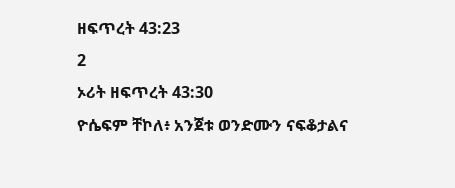ዘፍጥረት 43:23
2
ኦሪት ዘፍጥረት 43:30
ዮሴፍም ቸኮለ፥ አንጀቱ ወንድሙን ናፍቆታልና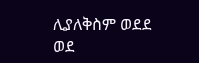ሊያለቅስም ወደደ ወደ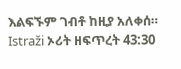እልፍኙም ገብቶ ከዚያ አለቀሰ።
Istraži ኦሪት ዘፍጥረት 43:30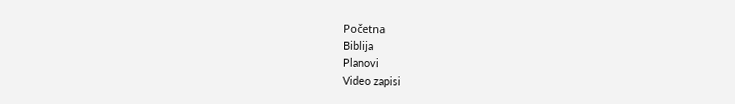Početna
Biblija
Planovi
Video zapisi